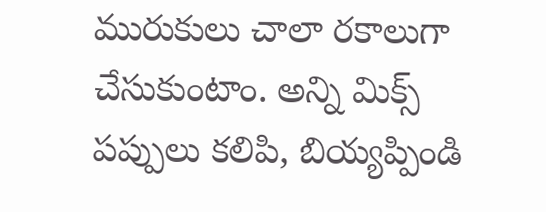మురుకులు చాలా రకాలుగా చేసుకుంటాం. అన్ని మిక్స్ పప్పులు కలిపి, బియ్యప్పిండి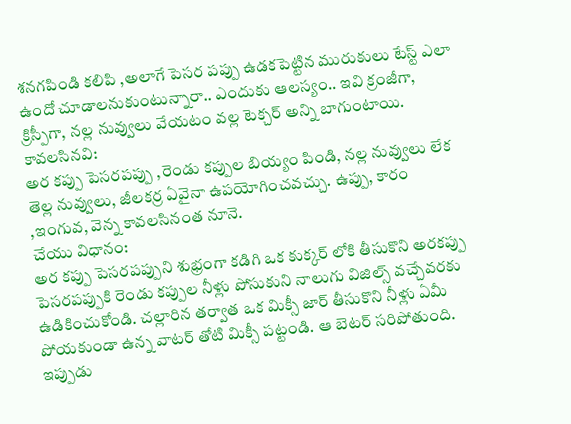శనగపిండి కలిపి ,అలాగే పెసర పప్పు ఉడకపెట్టిన మురుకులు టేస్ట్ ఎలా ఉందో చూడాలనుకుంటున్నారా.. ఎందుకు ఆలస్యం.. ఇవి క్రంజీగా, క్రిస్పీగా, నల్ల నువ్వులు వేయటం వల్ల టెక్చర్ అన్ని బాగుంటాయి.
కావలసినవి:
అర కప్పు పెసరపప్పు ,రెండు కప్పుల బియ్యం పిండి, నల్ల నువ్వులు లేక తెల్ల నువ్వులు, జీలకర్ర ఏవైనా ఉపయోగించవచ్చు. ఉప్పు, కారం ,ఇంగువ, వెన్న కావలసినంత నూనె.
చేయు విధానం:
అర కప్పు పెసరపప్పుని శుభ్రంగా కడిగి ఒక కుక్కర్ లోకి తీసుకొని అరకప్పు పెసరపప్పుకి రెండు కప్పుల నీళ్లు పోసుకుని నాలుగు విజిల్స్ వచ్చేవరకు ఉడికించుకోండి. చల్లారిన తర్వాత ఒక మిక్సీ జార్ తీసుకొని నీళ్లు ఏమీ పోయకుండా ఉన్న వాటర్ తోటి మిక్సీ పట్టండి. ఆ బెటర్ సరిపోతుంది.
ఇప్పుడు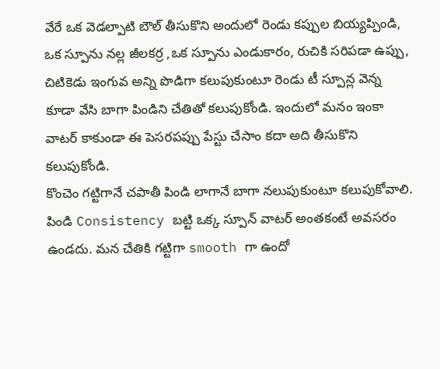వేరే ఒక వెడల్పాటి బౌల్ తీసుకొని అందులో రెండు కప్పుల బియ్యప్పిండి, ఒక స్పూను నల్ల జీలకర్ర ,ఒక స్పూను ఎండుకారం, రుచికి సరిపడా ఉప్పు, చిటికెడు ఇంగువ అన్ని పొడిగా కలుపుకుంటూ రెండు టీ స్పూన్ల వెన్న కూడా వేసి బాగా పిండిని చేతితో కలుపుకోండి. ఇందులో మనం ఇంకా వాటర్ కాకుండా ఈ పెసరపప్పు పేస్టు చేసాం కదా అది తీసుకొని కలుపుకోండి.
కొంచెం గట్టిగానే చపాతీ పిండి లాగానే బాగా నలుపుకుంటూ కలుపుకోవాలి. పిండి Consistency బట్టి ఒక్క స్పూన్ వాటర్ అంతకంటే అవసరం ఉండదు. మన చేతికి గట్టిగా smooth గా ఉందో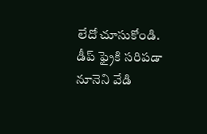లేదో చూసుకోండి.
డీప్ ఫ్రైకి సరిపడా నూనెని వేడి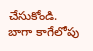చేసుకోండి. బాగా కాగేలోపు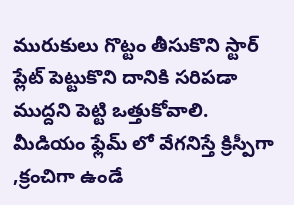మురుకులు గొట్టం తీసుకొని స్టార్ ప్లేట్ పెట్టుకొని దానికి సరిపడా ముద్దని పెట్టి ఒత్తుకోవాలి. మీడియం ఫ్లేమ్ లో వేగనిస్తే క్రిస్పీగా ,క్రంచిగా ఉండే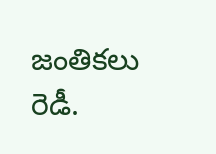జంతికలు రెడీ.